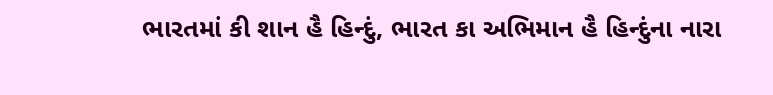ભારતમાં કી શાન હૈ હિન્દું, ભારત કા અભિમાન હૈ હિન્દુંના નારા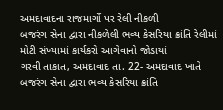અમદાવાદના રાજમાર્ગો પર રેલી નીકળી
બજરંગ સેના દ્વારા નીકળેલી ભવ્ય કેસરિયા ક્રાંતિ રેલીમાં મોટી સંખ્યામાં કાર્યકરો આગેવાનો જોડાયાં
ગરવી તાકાત, અમદાવાદ તા. 22- અમદાવાદ ખાતે બજરંગ સેના દ્વારા ભવ્ય કેસરિયા ક્રાંતિ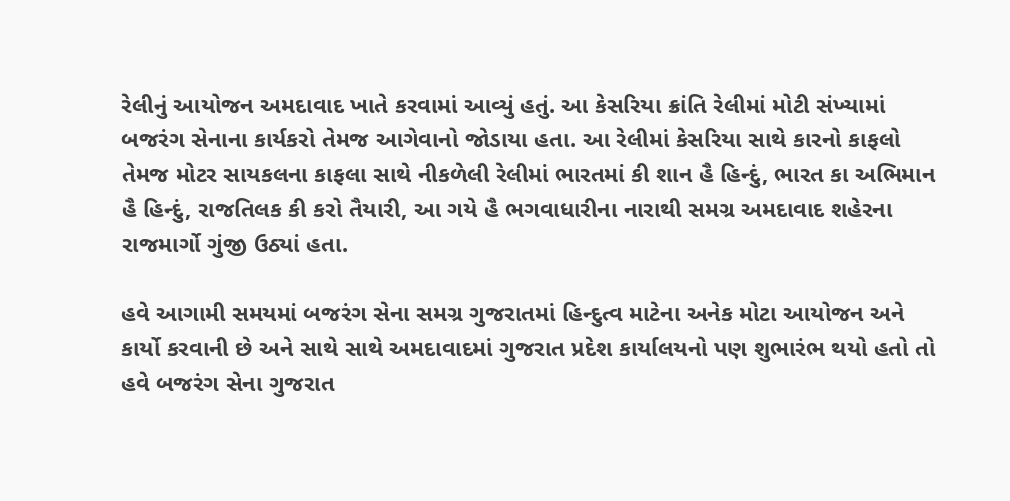રેલીનું આયોજન અમદાવાદ ખાતે કરવામાં આવ્યું હતું. આ કેસરિયા ક્રાંતિ રેલીમાં મોટી સંખ્યામાં બજરંગ સેનાના કાર્યકરો તેમજ આગેવાનો જોડાયા હતા. આ રેલીમાં કેસરિયા સાથે કારનો કાફલો તેમજ મોટર સાયકલના કાફલા સાથે નીકળેલી રેલીમાં ભારતમાં કી શાન હૈ હિન્દું, ભારત કા અભિમાન હૈ હિન્દું, રાજતિલક કી કરો તૈયારી, આ ગયે હૈ ભગવાધારીના નારાથી સમગ્ર અમદાવાદ શહેરના રાજમાર્ગો ગુંજી ઉઠ્યાં હતા.

હવે આગામી સમયમાં બજરંગ સેના સમગ્ર ગુજરાતમાં હિન્દુત્વ માટેના અનેક મોટા આયોજન અને કાર્યો કરવાની છે અને સાથે સાથે અમદાવાદમાં ગુજરાત પ્રદેશ કાર્યાલયનો પણ શુભારંભ થયો હતો તો હવે બજરંગ સેના ગુજરાત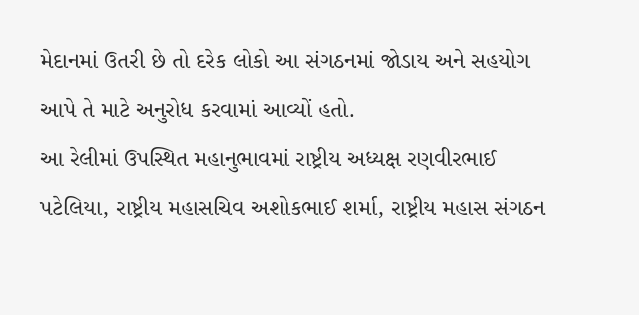મેદાનમાં ઉતરી છે તો દરેક લોકો આ સંગઠનમાં જોડાય અને સહયોગ આપે તે માટે અનુરોધ કરવામાં આવ્યોં હતો.
આ રેલીમાં ઉપસ્થિત મહાનુભાવમાં રાષ્ટ્રીય અધ્યક્ષ રણવીરભાઈ પટેલિયા, રાષ્ટ્રીય મહાસચિવ અશોકભાઈ શર્મા, રાષ્ટ્રીય મહાસ સંગઠન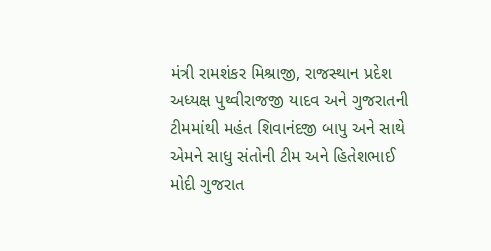મંત્રી રામશંકર મિશ્રાજી, રાજસ્થાન પ્રદેશ અધ્યક્ષ પુથ્વીરાજજી યાદવ અને ગુજરાતની ટીમમાંથી મહંત શિવાનંદજી બાપુ અને સાથે એમને સાધુ સંતોની ટીમ અને હિતેશભાઈ મોદી ગુજરાત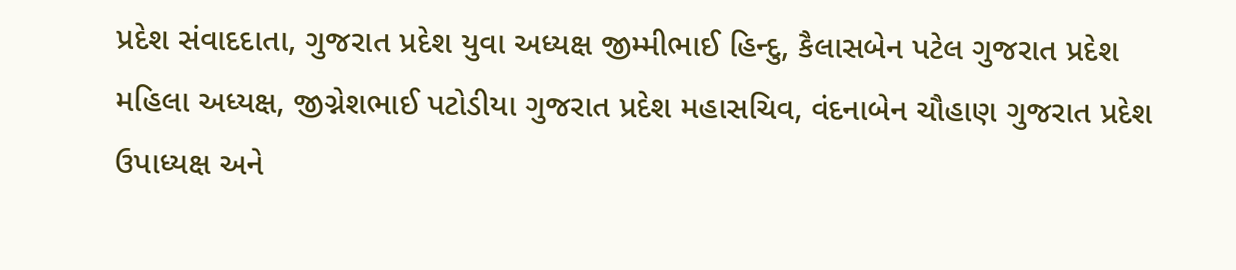પ્રદેશ સંવાદદાતા, ગુજરાત પ્રદેશ યુવા અધ્યક્ષ જીમ્મીભાઈ હિન્દુ, કૈલાસબેન પટેલ ગુજરાત પ્રદેશ મહિલા અધ્યક્ષ, જીગ્નેશભાઈ પટોડીયા ગુજરાત પ્રદેશ મહાસચિવ, વંદનાબેન ચૌહાણ ગુજરાત પ્રદેશ ઉપાધ્યક્ષ અને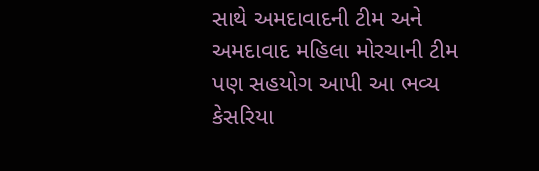સાથે અમદાવાદની ટીમ અને અમદાવાદ મહિલા મોરચાની ટીમ પણ સહયોગ આપી આ ભવ્ય કેસરિયા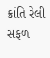ક્રાંતિ રેલી સફળ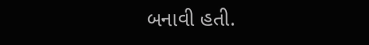બનાવી હતી.